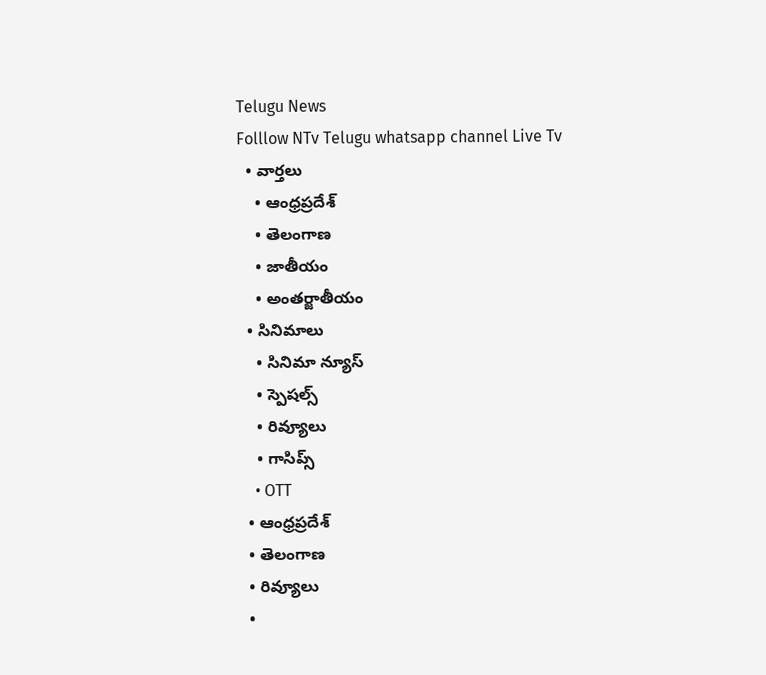Telugu News
Folllow NTv Telugu whatsapp channel Live Tv
  • వార్తలు
    • ఆంధ్రప్రదేశ్
    • తెలంగాణ
    • జాతీయం
    • అంతర్జాతీయం
  • సినిమాలు
    • సినిమా న్యూస్
    • స్పెషల్స్
    • రివ్యూలు
    • గాసిప్స్
    • OTT
  • ఆంధ్రప్రదేశ్
  • తెలంగాణ
  • రివ్యూలు
  •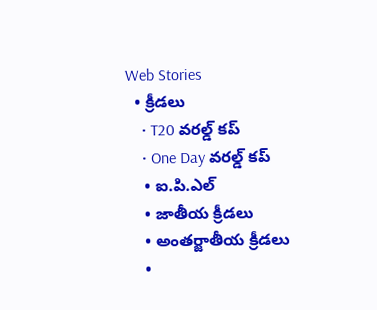Web Stories
  • క్రీడలు
    • T20 వరల్డ్ కప్
    • One Day వరల్డ్ కప్
    • ఐ.పి.ఎల్
    • జాతీయ క్రీడలు
    • అంతర్జాతీయ క్రీడలు
    •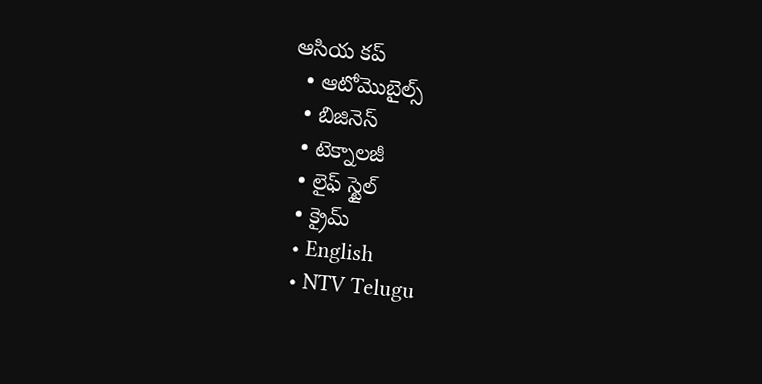ఆసియ కప్
  • ఆటోమొబైల్స్
  • బిజినెస్‌
  • టెక్నాలజీ
  • లైఫ్ స్టైల్
  • క్రైమ్
  • English
  • NTV Telugu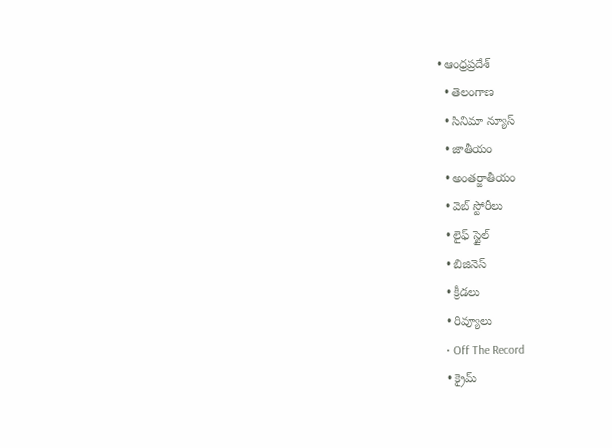• ఆంధ్రప్రదేశ్
  • తెలంగాణ
  • సినిమా న్యూస్
  • జాతీయం
  • అంతర్జాతీయం
  • వెబ్ స్టోరీలు
  • లైఫ్ స్టైల్
  • బిజినెస్‌
  • క్రీడలు
  • రివ్యూలు
  • Off The Record
  • క్రైమ్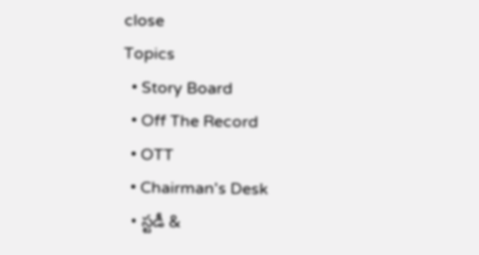close
Topics
  • Story Board
  • Off The Record
  • OTT
  • Chairman's Desk
  • స్టడీ &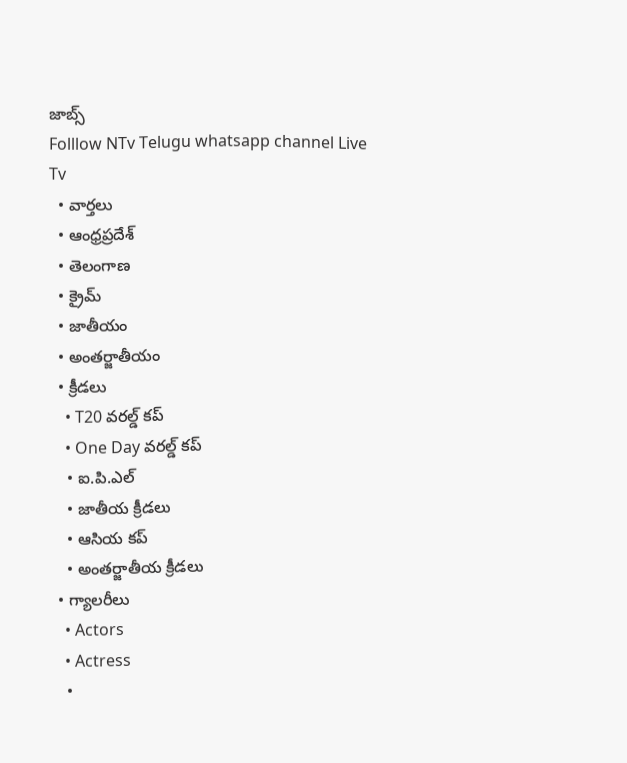జాబ్స్
Folllow NTv Telugu whatsapp channel Live Tv
  • వార్తలు
  • ఆంధ్రప్రదేశ్
  • తెలంగాణ
  • క్రైమ్
  • జాతీయం
  • అంతర్జాతీయం
  • క్రీడలు
    • T20 వరల్డ్ కప్
    • One Day వరల్డ్ కప్
    • ఐ.పి.ఎల్
    • జాతీయ క్రీడలు
    • ఆసియ కప్
    • అంతర్జాతీయ క్రీడలు
  • గ్యాలరీలు
    • Actors
    • Actress
    •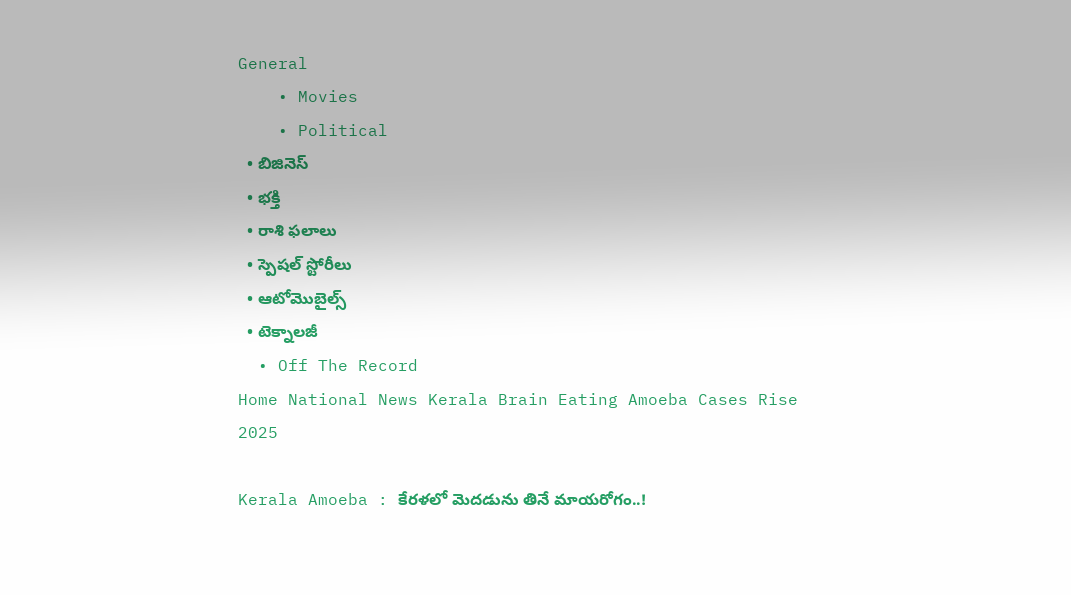General
    • Movies
    • Political
  • బిజినెస్‌
  • భక్తి
  • రాశి ఫలాలు
  • స్పెషల్‌ స్టోరీలు
  • ఆటోమొబైల్స్
  • టెక్నాలజీ
  • Off The Record
Home National News Kerala Brain Eating Amoeba Cases Rise 2025

Kerala Amoeba : కేరళలో మెదడును తినే మాయరోగం..!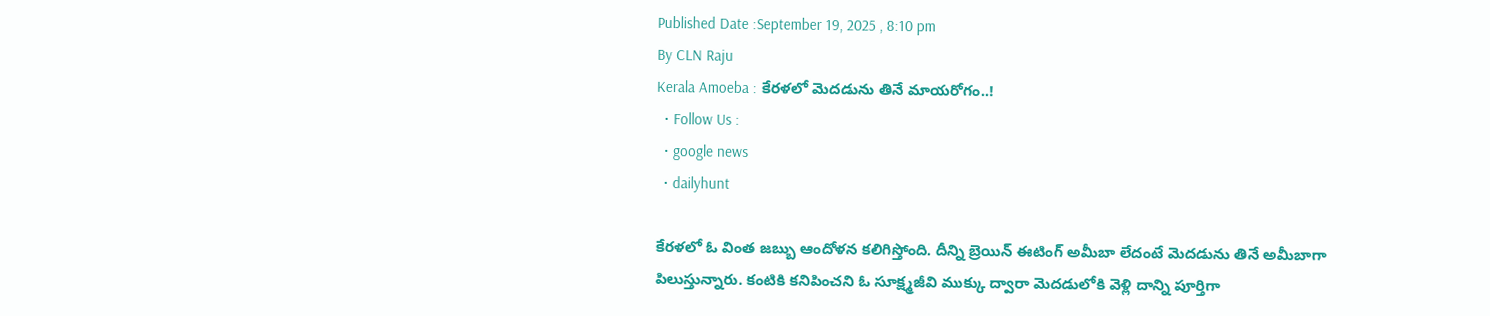Published Date :September 19, 2025 , 8:10 pm
By CLN Raju
Kerala Amoeba : కేరళలో మెదడును తినే మాయరోగం..!
  • Follow Us :
  • google news
  • dailyhunt

కేరళలో ఓ వింత జబ్బు ఆందోళన కలిగిస్తోంది. దీన్ని బ్రెయిన్ ఈటింగ్ అమీబా లేదంటే మెదడును తినే అమీబాగా పిలుస్తున్నారు. కంటికి కనిపించని ఓ సూక్ష్మజీవి ముక్కు ద్వారా మెదడులోకి వెళ్లి దాన్ని పూర్తిగా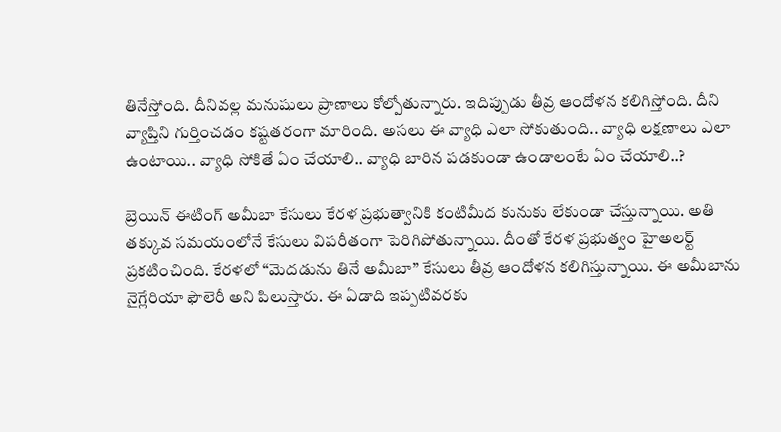తినేస్తోంది. దీనివల్ల మనుషులు ప్రాణాలు కోల్పోతున్నారు. ఇదిప్పుడు తీవ్ర ఆందోళన కలిగిస్తోంది. దీని వ్యాప్తిని గుర్తించడం కష్టతరంగా మారింది. అసలు ఈ వ్యాధి ఎలా సోకుతుంది.. వ్యాధి లక్షణాలు ఎలా ఉంటాయి.. వ్యాధి సోకితే ఏం చేయాలి.. వ్యాధి బారిన పడకుండా ఉండాలంటే ఏం చేయాలి..?

బ్రెయిన్ ఈటింగ్ అమీబా కేసులు కేరళ ప్రభుత్వానికి కంటిమీద కునుకు లేకుండా చేస్తున్నాయి. అతి తక్కువ సమయంలోనే కేసులు విపరీతంగా పెరిగిపోతున్నాయి. దీంతో కేరళ ప్రభుత్వం హైఅలర్ట్ ప్రకటించింది. కేరళలో “మెదడును తినే అమీబా” కేసులు తీవ్ర ఆందోళన కలిగిస్తున్నాయి. ఈ అమీబాను నైగ్లేరియా ఫౌలెరీ అని పిలుస్తారు. ఈ ఏడాది ఇప్పటివరకు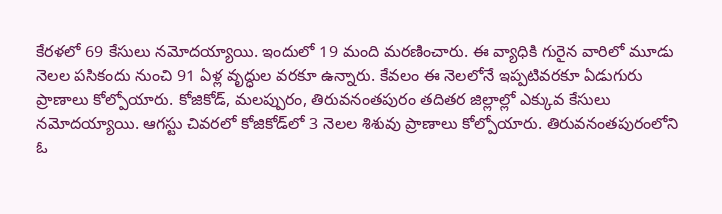కేరళలో 69 కేసులు నమోదయ్యాయి. ఇందులో 19 మంది మరణించారు. ఈ వ్యాధికి గురైన వారిలో మూడు నెలల పసికందు నుంచి 91 ఏళ్ల వృద్ధుల వరకూ ఉన్నారు. కేవలం ఈ నెలలోనే ఇప్పటివరకూ ఏడుగురు ప్రాణాలు కోల్పోయారు. కోజికోడ్, మలప్పురం, తిరువనంతపురం తదితర జిల్లాల్లో ఎక్కువ కేసులు నమోదయ్యాయి. ఆగస్టు చివరలో కోజికోడ్‌లో 3 నెలల శిశువు ప్రాణాలు కోల్పోయారు. తిరువనంతపురంలోని ఓ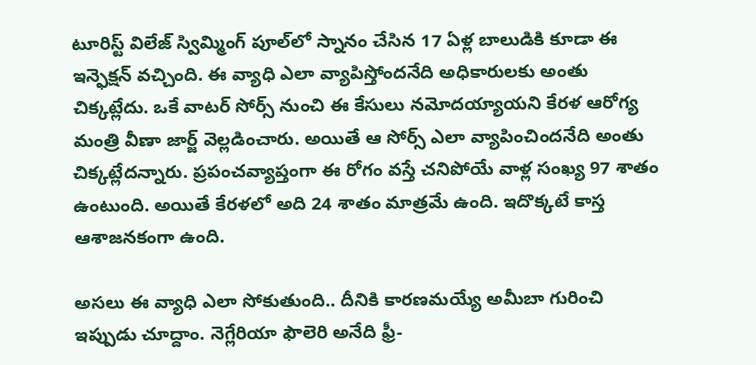టూరిస్ట్ విలేజ్ స్విమ్మింగ్ పూల్‌లో స్నానం చేసిన 17 ఏళ్ల బాలుడికి కూడా ఈ ఇన్ఫెక్షన్ వచ్చింది. ఈ వ్యాధి ఎలా వ్యాపిస్తోందనేది అధికారులకు అంతు చిక్కట్లేదు. ఒకే వాటర్ సోర్స్ నుంచి ఈ కేసులు నమోదయ్యాయని కేరళ ఆరోగ్య మంత్రి వీణా జార్జ్ వెల్లడించారు. అయితే ఆ సోర్స్ ఎలా వ్యాపించిందనేది అంతు చిక్కట్లేదన్నారు. ప్రపంచవ్యాప్తంగా ఈ రోగం వస్తే చనిపోయే వాళ్ల సంఖ్య 97 శాతం ఉంటుంది. అయితే కేరళలో అది 24 శాతం మాత్రమే ఉంది. ఇదొక్కటే కాస్త ఆశాజనకంగా ఉంది.

అసలు ఈ వ్యాధి ఎలా సోకుతుంది.. దీనికి కారణమయ్యే అమీబా గురించి ఇప్పుడు చూద్దాం. నెగ్లేరియా ఫౌలెరి అనేది ఫ్రీ-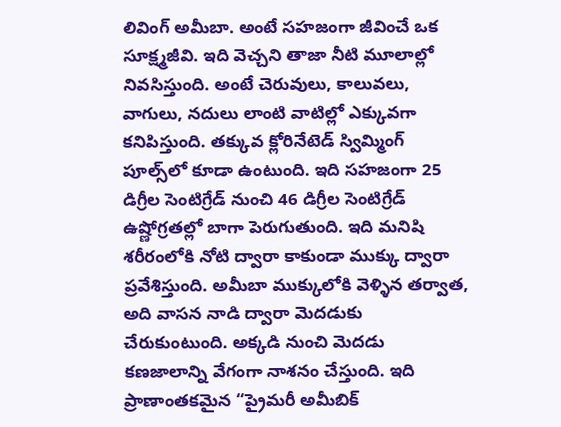లివింగ్ అమీబా. అంటే సహజంగా జీవించే ఒక సూక్ష్మజీవి. ఇది వెచ్చని తాజా నీటి మూలాల్లో నివసిస్తుంది. అంటే చెరువులు, కాలువలు, వాగులు, నదులు లాంటి వాటిల్లో ఎక్కువగా కనిపిస్తుంది. తక్కువ క్లోరినేటెడ్ స్విమ్మింగ్ పూల్స్‌లో కూడా ఉంటుంది. ఇది సహజంగా 25 డిగ్రీల సెంటిగ్రేడ్ నుంచి 46 డిగ్రీల సెంటిగ్రేడ్ ఉష్ణోగ్రతల్లో బాగా పెరుగుతుంది. ఇది మనిషి శరీరంలోకి నోటి ద్వారా కాకుండా ముక్కు ద్వారా ప్రవేశిస్తుంది. అమీబా ముక్కులోకి వెళ్ళిన తర్వాత, అది వాసన నాడి ద్వారా మెదడుకు చేరుకుంటుంది. అక్కడి నుంచి మెదడు కణజాలాన్ని వేగంగా నాశనం చేస్తుంది. ఇది ప్రాణాంతకమైన “ప్రైమరీ అమీబిక్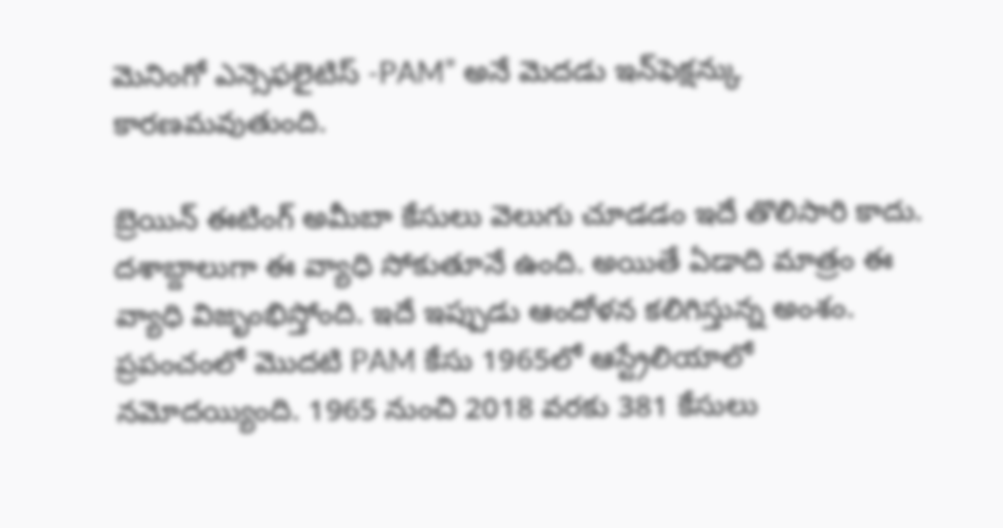మెనింగో ఎన్సెఫలైటిస్ -PAM” అనే మెదడు ఇన్‌ఫెక్షన్కు కారణమవుతుంది.

బ్రెయిన్ ఈటింగ్ అమీబా కేసులు వెలుగు చూడడం ఇదే తొలిసారి కాదు. దశాబ్దాలుగా ఈ వ్యాధి సోకుతూనే ఉంది. అయితే ఏడాది మాత్రం ఈ వ్యాధి విజృంభిస్తోంది. ఇదే ఇప్పుడు ఆందోళన కలిగిస్తున్న అంశం. ప్రపంచంలో మొదటి PAM కేసు 1965లో ఆస్ట్రేలియాలో నమోదయ్యింది. 1965 నుంచి 2018 వరకు 381 కేసులు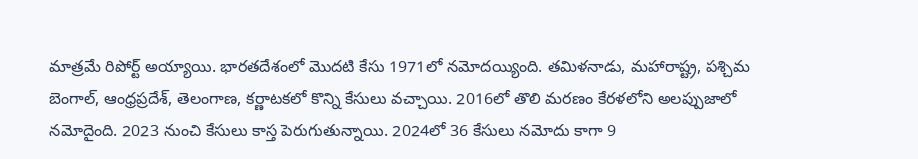మాత్రమే రిపోర్ట్ అయ్యాయి. భారతదేశంలో మొదటి కేసు 1971లో నమోదయ్యింది. తమిళనాడు, మహారాష్ట్ర, పశ్చిమ బెంగాల్, ఆంధ్రప్రదేశ్, తెలంగాణ, కర్ణాటకలో కొన్ని కేసులు వచ్చాయి. 2016లో తొలి మరణం కేరళలోని అలప్పుజాలో నమోదైంది. 2023 నుంచి కేసులు కాస్త పెరుగుతున్నాయి. 2024లో 36 కేసులు నమోదు కాగా 9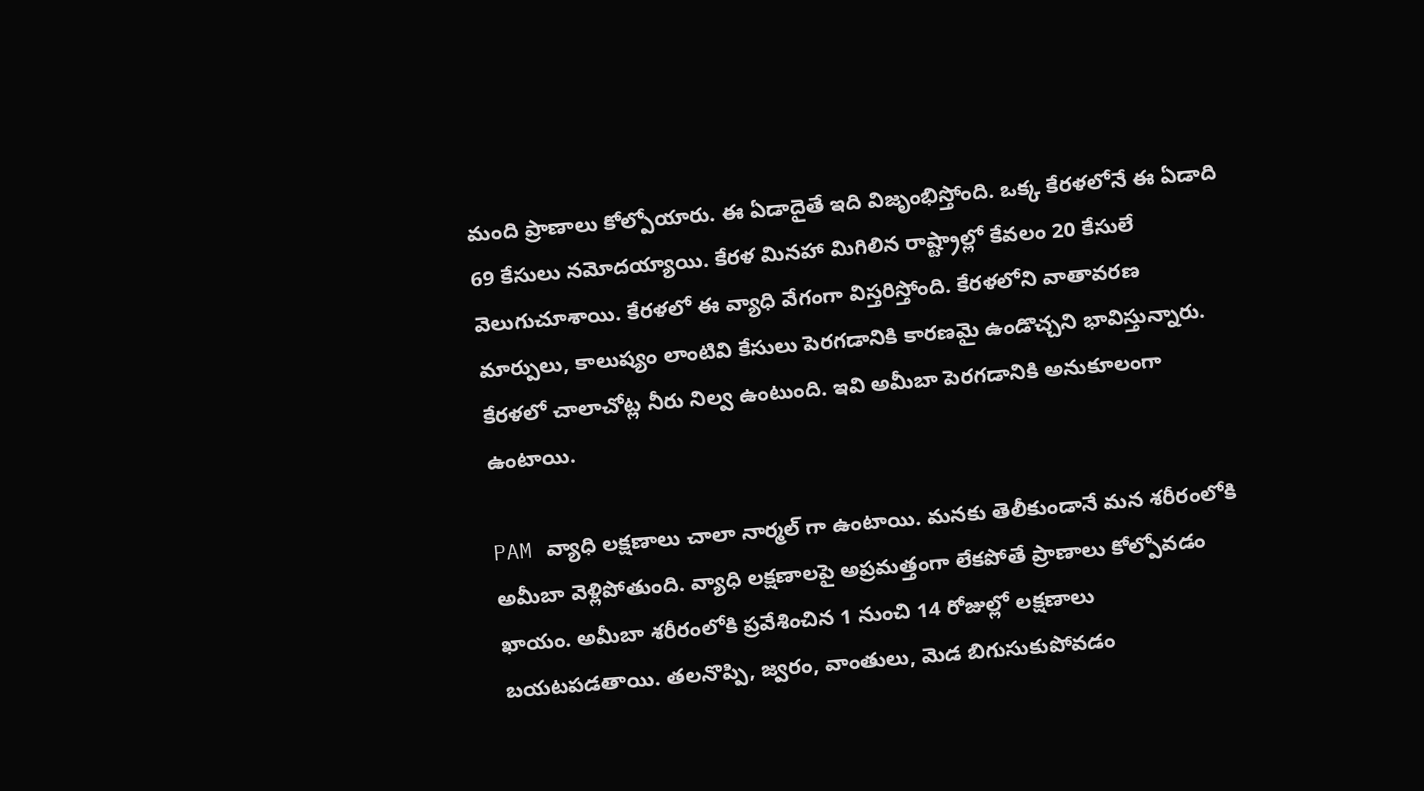మంది ప్రాణాలు కోల్పోయారు. ఈ ఏడాదైతే ఇది విజృంభిస్తోంది. ఒక్క కేరళలోనే ఈ ఏడాది 69 కేసులు నమోదయ్యాయి. కేరళ మినహా మిగిలిన రాష్ట్రాల్లో కేవలం 20 కేసులే వెలుగుచూశాయి. కేరళలో ఈ వ్యాధి వేగంగా విస్తరిస్తోంది. కేరళలోని వాతావరణ మార్పులు, కాలుష్యం లాంటివి కేసులు పెరగడానికి కారణమై ఉండొచ్చని భావిస్తున్నారు. కేరళలో చాలాచోట్ల నీరు నిల్వ ఉంటుంది. ఇవి అమీబా పెరగడానికి అనుకూలంగా ఉంటాయి.

PAM వ్యాధి లక్షణాలు చాలా నార్మల్ గా ఉంటాయి. మనకు తెలీకుండానే మన శరీరంలోకి అమీబా వెళ్లిపోతుంది. వ్యాధి లక్షణాలపై అప్రమత్తంగా లేకపోతే ప్రాణాలు కోల్పోవడం ఖాయం. అమీబా శరీరంలోకి ప్రవేశించిన 1 నుంచి 14 రోజుల్లో లక్షణాలు బయటపడతాయి. తలనొప్పి, జ్వరం, వాంతులు, మెడ బిగుసుకుపోవడం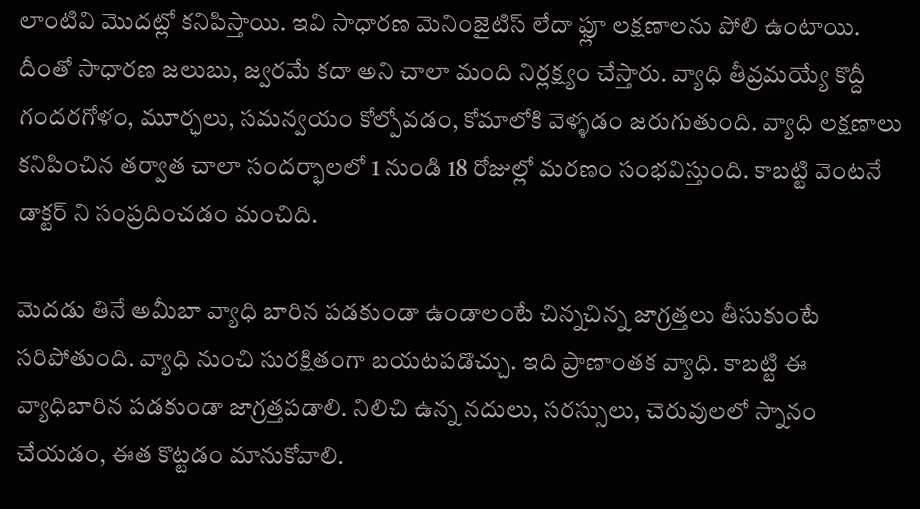లాంటివి మొదట్లో కనిపిస్తాయి. ఇవి సాధారణ మెనింజైటిస్ లేదా ఫ్లూ లక్షణాలను పోలి ఉంటాయి. దీంతో సాధారణ జలుబు, జ్వరమే కదా అని చాలా మంది నిర్లక్ష్యం చేస్తారు. వ్యాధి తీవ్రమయ్యే కొద్దీ గందరగోళం, మూర్ఛలు, సమన్వయం కోల్పోవడం, కోమాలోకి వెళ్ళడం జరుగుతుంది. వ్యాధి లక్షణాలు కనిపించిన తర్వాత చాలా సందర్భాలలో 1 నుండి 18 రోజుల్లో మరణం సంభవిస్తుంది. కాబట్టి వెంటనే డాక్టర్ ని సంప్రదించడం మంచిది.

మెదడు తినే అమీబా వ్యాధి బారిన పడకుండా ఉండాలంటే చిన్నచిన్న జాగ్రత్తలు తీసుకుంటే సరిపోతుంది. వ్యాధి నుంచి సురక్షితంగా బయటపడొచ్చు. ఇది ప్రాణాంతక వ్యాధి. కాబట్టి ఈ వ్యాధిబారిన పడకుండా జాగ్రత్తపడాలి. నిలిచి ఉన్న నదులు, సరస్సులు, చెరువులలో స్నానం చేయడం, ఈత కొట్టడం మానుకోవాలి.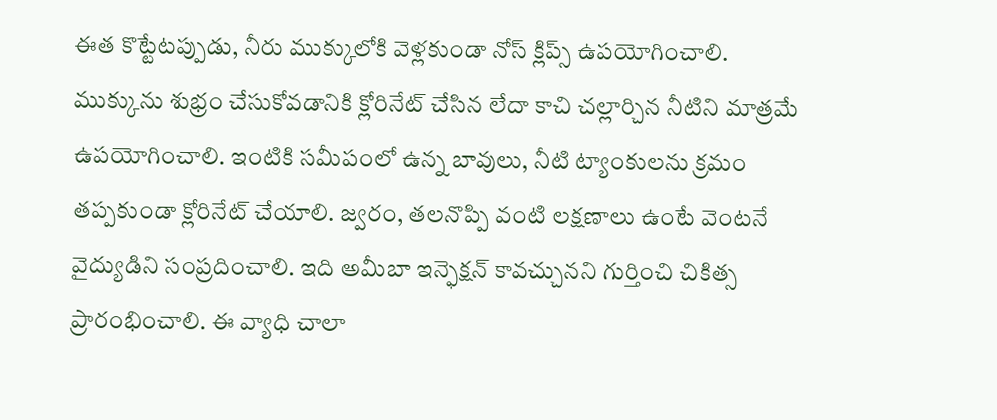ఈత కొట్టేటప్పుడు, నీరు ముక్కులోకి వెళ్లకుండా నోస్ క్లిప్స్ ఉపయోగించాలి. ముక్కును శుభ్రం చేసుకోవడానికి క్లోరినేట్ చేసిన లేదా కాచి చల్లార్చిన నీటిని మాత్రమే ఉపయోగించాలి. ఇంటికి సమీపంలో ఉన్న బావులు, నీటి ట్యాంకులను క్రమం తప్పకుండా క్లోరినేట్ చేయాలి. జ్వరం, తలనొప్పి వంటి లక్షణాలు ఉంటే వెంటనే వైద్యుడిని సంప్రదించాలి. ఇది అమీబా ఇన్ఫెక్షన్ కావచ్చునని గుర్తించి చికిత్స ప్రారంభించాలి. ఈ వ్యాధి చాలా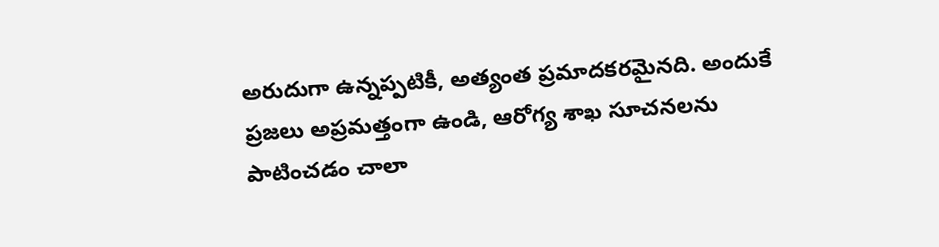అరుదుగా ఉన్నప్పటికీ, అత్యంత ప్రమాదకరమైనది. అందుకే ప్రజలు అప్రమత్తంగా ఉండి, ఆరోగ్య శాఖ సూచనలను పాటించడం చాలా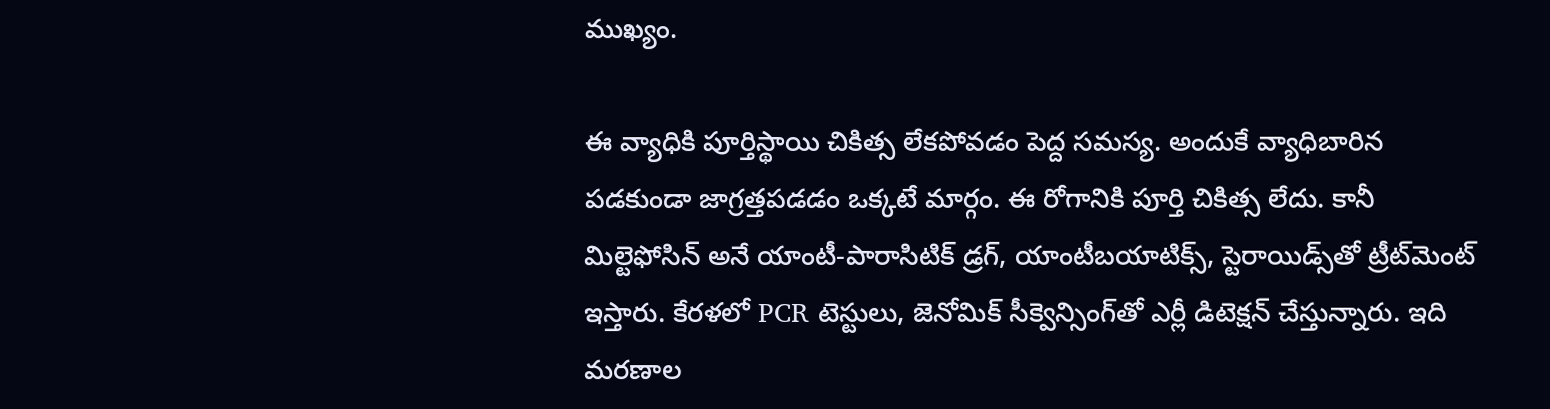ముఖ్యం.

ఈ వ్యాధికి పూర్తిస్థాయి చికిత్స లేకపోవడం పెద్ద సమస్య. అందుకే వ్యాధిబారిన పడకుండా జాగ్రత్తపడడం ఒక్కటే మార్గం. ఈ రోగానికి పూర్తి చికిత్స లేదు. కానీ మిల్టెఫోసిన్ అనే యాంటీ-పారాసిటిక్ డ్రగ్, యాంటీబయాటిక్స్, స్టెరాయిడ్స్‌తో ట్రీట్‌మెంట్ ఇస్తారు. కేరళలో PCR టెస్టులు, జెనోమిక్ సీక్వెన్సింగ్‌తో ఎర్లీ డిటెక్షన్ చేస్తున్నారు. ఇది మరణాల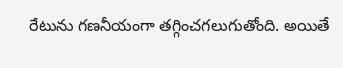రేటును గణనీయంగా తగ్గించగలుగుతోంది. అయితే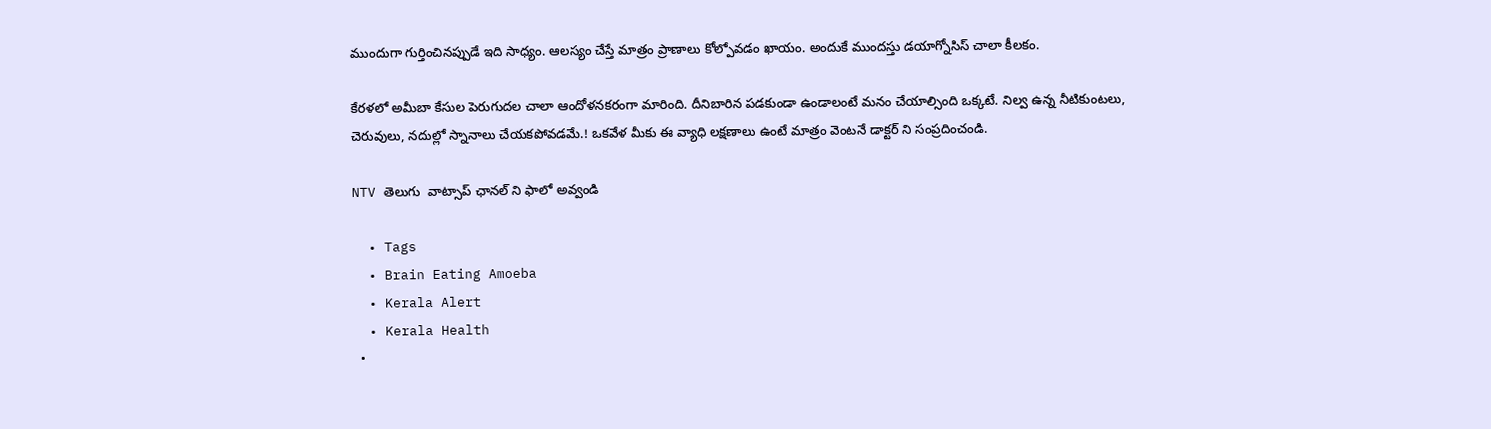ముందుగా గుర్తించినప్పుడే ఇది సాధ్యం. ఆలస్యం చేస్తే మాత్రం ప్రాణాలు కోల్పోవడం ఖాయం. అందుకే ముందస్తు డయాగ్నోసిస్ చాలా కీలకం.

కేరళలో అమీబా కేసుల పెరుగుదల చాలా ఆందోళనకరంగా మారింది. దీనిబారిన పడకుండా ఉండాలంటే మనం చేయాల్సింది ఒక్కటే. నిల్వ ఉన్న నీటికుంటలు, చెరువులు, నదుల్లో స్నానాలు చేయకపోవడమే.! ఒకవేళ మీకు ఈ వ్యాధి లక్షణాలు ఉంటే మాత్రం వెంటనే డాక్టర్ ని సంప్రదించండి.

NTV తెలుగు  వాట్సాప్ ఛానల్ ని ఫాలో అవ్వండి

  • Tags
  • Brain Eating Amoeba
  • Kerala Alert
  • Kerala Health
  •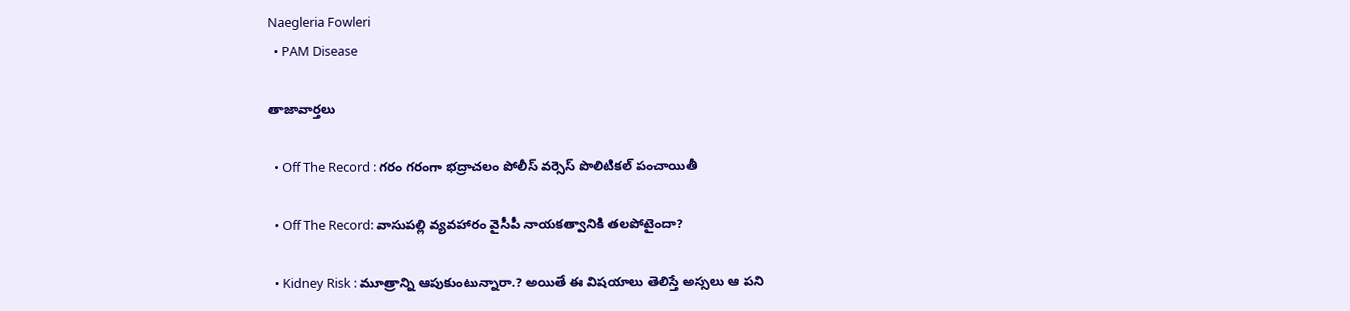Naegleria Fowleri
  • PAM Disease

తాజావార్తలు

  • Off The Record : గరం గరంగా భద్రాచలం పోలీస్ వర్సెస్ పొలిటికల్ పంచాయితీ

  • Off The Record: వాసుపల్లి వ్యవహారం వైసీపీ నాయకత్వానికి తలపోటైందా?

  • Kidney Risk : మూత్రాన్ని ఆపుకుంటున్నారా.? అయితే ఈ విషయాలు తెలిస్తే అస్సలు ఆ పని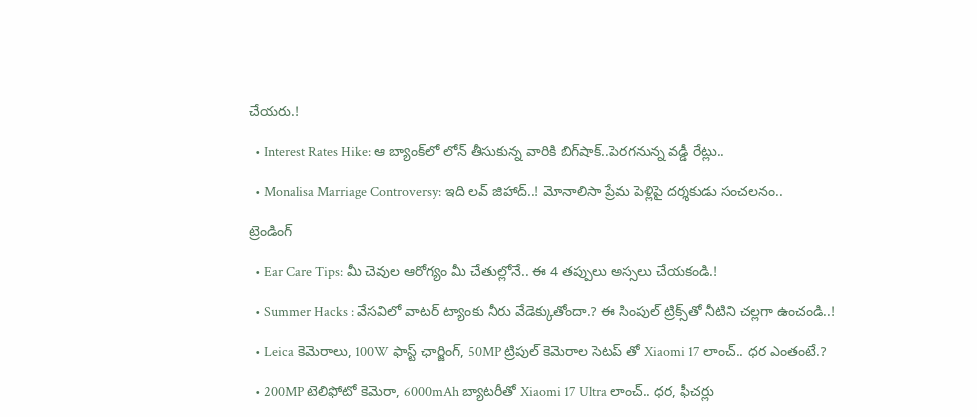చేయరు.!

  • Interest Rates Hike: ఆ బ్యాంక్‌లో లోన్ తీసుకున్న వారికి బిగ్‌షాక్..పెరగనున్న వడ్డీ రేట్లు..

  • Monalisa Marriage Controversy: ఇది లవ్‌ జిహాద్‌..! మోనాలిసా ప్రేమ పెళ్లిపై దర్శకుడు సంచలనం..

ట్రెండింగ్‌

  • Ear Care Tips: మీ చెవుల ఆరోగ్యం మీ చేతుల్లోనే.. ఈ 4 తప్పులు అస్సలు చేయకండి.!

  • Summer Hacks : వేసవిలో వాటర్ ట్యాంకు నీరు వేడెక్కుతోందా.? ఈ సింపుల్ ట్రిక్స్‌తో నీటిని చల్లగా ఉంచండి..!

  • Leica కెమెరాలు, 100W ఫాస్ట్ ఛార్జింగ్‌, 50MP ట్రిపుల్ కెమెరాల సెటప్ తో Xiaomi 17 లాంచ్.. ధర ఎంతంటే.?

  • 200MP టెలిఫోటో కెమెరా, 6000mAh బ్యాటరీతో Xiaomi 17 Ultra లాంచ్.. ధర, ఫీచర్లు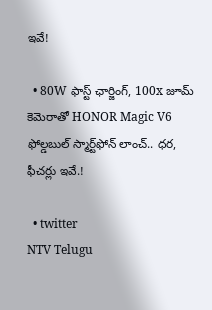ఇవే!

  • 80W ఫాస్ట్ ఛార్జింగ్, 100x జూమ్ కెమెరాతో HONOR Magic V6 ఫోల్డబుల్ స్మార్ట్‌ఫోన్‌ లాంచ్.. ధర, ఫీచర్లు ఇవే.!

  • twitter
NTV Telugu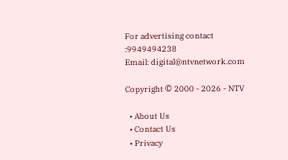For advertising contact :9949494238
Email: digital@ntvnetwork.com

Copyright © 2000 - 2026 - NTV

  • About Us
  • Contact Us
  • Privacy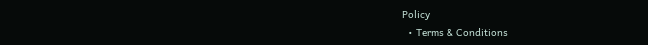Policy
  • Terms & Conditions